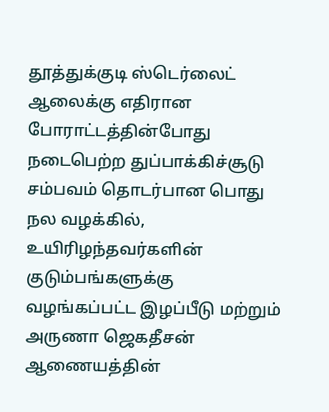தூத்துக்குடி ஸ்டெர்லைட் ஆலைக்கு எதிரான போராட்டத்தின்போது நடைபெற்ற துப்பாக்கிச்சூடு சம்பவம் தொடர்பான பொது நல வழக்கில், உயிரிழந்தவர்களின் குடும்பங்களுக்கு வழங்கப்பட்ட இழப்பீடு மற்றும் அருணா ஜெகதீசன் ஆணையத்தின்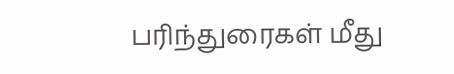பரிந்துரைகள் மீது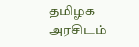தமிழக அரசிடம்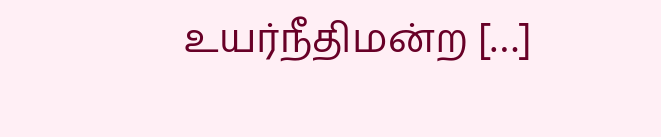உயர்நீதிமன்ற […]